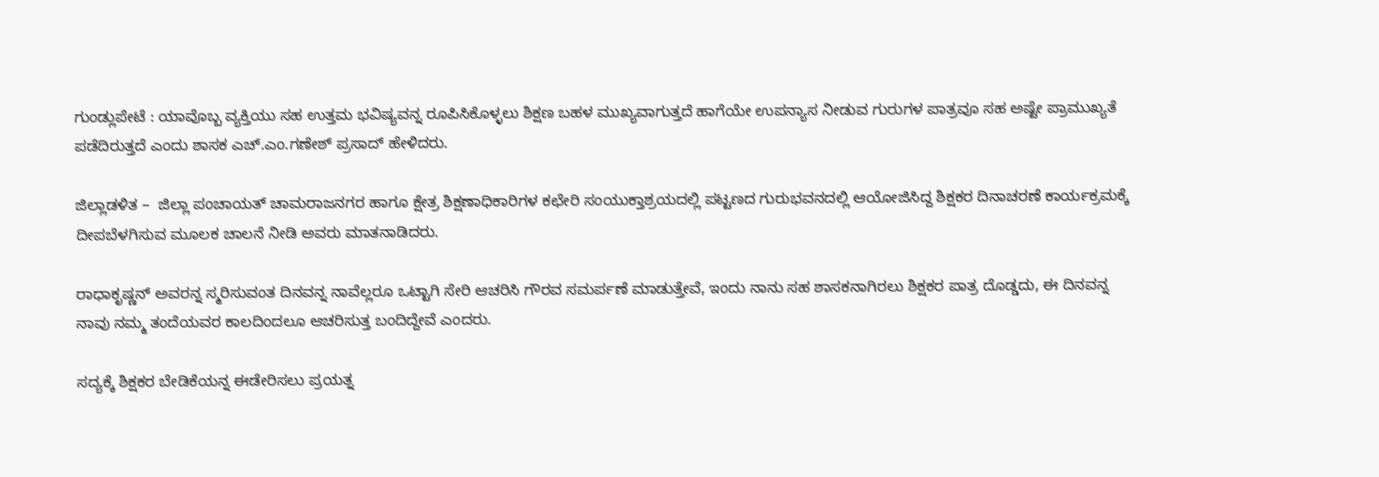ಗುಂಡ್ಲುಪೇಟೆ : ಯಾವೊಬ್ಬ ವ್ಯಕ್ತಿಯು ಸಹ ಉತ್ತಮ ಭವಿಷ್ಯವನ್ನ ರೂಪಿಸಿಕೊಳ್ಳಲು ಶಿಕ್ಷಣ ಬಹಳ ಮುಖ್ಯವಾಗುತ್ತದೆ ಹಾಗೆಯೇ ಉಪನ್ಯಾಸ ನೀಡುವ ಗುರುಗಳ ಪಾತ್ರವೂ ಸಹ ಅಷ್ಟೇ ಪ್ರಾಮುಖ್ಯತೆ ಪಡೆದಿರುತ್ತದೆ ಎಂದು ಶಾಸಕ ಎಚ್.ಎಂ.ಗಣೇಶ್ ಪ್ರಸಾದ್ ಹೇಳಿದರು.

ಜಿಲ್ಲಾಡಳಿತ –  ಜಿಲ್ಲಾ ಪಂಚಾಯತ್ ಚಾಮರಾಜನಗರ ಹಾಗೂ ಕ್ಷೇತ್ರ ಶಿಕ್ಷಣಾಧಿಕಾರಿಗಳ ಕಛೇರಿ ಸಂಯುಕ್ತಾಶ್ರಯದಲ್ಲಿ ಪಟ್ಟಣದ ಗುರುಭವನದಲ್ಲಿ ಆಯೋಜಿಸಿದ್ದ ಶಿಕ್ಷಕರ ದಿನಾಚರಣೆ ಕಾರ್ಯಕ್ರಮಕ್ಕೆ ದೀಪಬೆಳಗಿಸುವ ಮೂಲಕ ಚಾಲನೆ ನೀಡಿ ಅವರು ಮಾತನಾಡಿದರು.

ರಾಧಾಕೃಷ್ಣನ್ ಅವರನ್ನ ಸ್ಮರಿಸುವಂತ ದಿನವನ್ನ ನಾವೆಲ್ಲರೂ ಒಟ್ಟಾಗಿ ಸೇರಿ ಆಚರಿಸಿ ಗೌರವ ಸಮರ್ಪಣೆ ಮಾಡುತ್ತೇವೆ, ಇಂದು ನಾನು ಸಹ ಶಾಸಕನಾಗಿರಲು ಶಿಕ್ಷಕರ ಪಾತ್ರ ದೊಡ್ಡದು, ಈ ದಿನವನ್ನ ನಾವು ನಮ್ಮ ತಂದೆಯವರ ಕಾಲದಿಂದಲೂ ಆಚರಿಸುತ್ತ ಬಂದಿದ್ದೇವೆ ಎಂದರು.

ಸದ್ಯಕ್ಕೆ ಶಿಕ್ಷಕರ ಬೇಡಿಕೆಯನ್ನ ಈಡೇರಿಸಲು ಪ್ರಯತ್ನ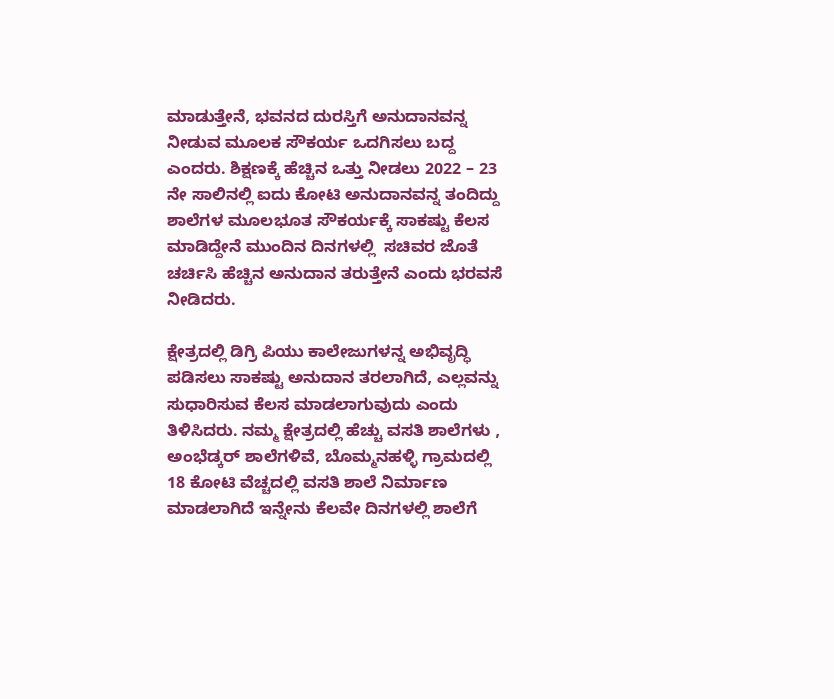ಮಾಡುತ್ತೇನೆ, ಭವನದ ದುರಸ್ತಿಗೆ ಅನುದಾನವನ್ನ ನೀಡುವ ಮೂಲಕ ಸೌಕರ್ಯ ಒದಗಿಸಲು ಬದ್ದ ಎಂದರು. ಶಿಕ್ಷಣಕ್ಕೆ ಹೆಚ್ಚಿನ ಒತ್ತು ನೀಡಲು 2022 – 23 ನೇ ಸಾಲಿನಲ್ಲಿ ಐದು ಕೋಟಿ ಅನುದಾನವನ್ನ ತಂದಿದ್ದು ಶಾಲೆಗಳ ಮೂಲಭೂತ ಸೌಕರ್ಯಕ್ಕೆ ಸಾಕಷ್ಟು ಕೆಲಸ ಮಾಡಿದ್ದೇನೆ ಮುಂದಿನ ದಿನಗಳಲ್ಲಿ  ಸಚಿವರ ಜೊತೆ ಚರ್ಚಿಸಿ ಹೆಚ್ಚಿನ ಅನುದಾನ ತರುತ್ತೇನೆ ಎಂದು ಭರವಸೆ ನೀಡಿದರು.

ಕ್ಷೇತ್ರದಲ್ಲಿ ಡಿಗ್ರಿ ಪಿಯು ಕಾಲೇಜುಗಳನ್ನ ಅಭಿವೃದ್ಧಿ ಪಡಿಸಲು ಸಾಕಷ್ಟು ಅನುದಾನ ತರಲಾಗಿದೆ, ಎಲ್ಲವನ್ನು ಸುಧಾರಿಸುವ ಕೆಲಸ ಮಾಡಲಾಗುವುದು ಎಂದು ತಿಳಿಸಿದರು. ನಮ್ಮ ಕ್ಷೇತ್ರದಲ್ಲಿ ಹೆಚ್ಚು ವಸತಿ ಶಾಲೆಗಳು , ಅಂಭೆಡ್ಕರ್ ಶಾಲೆಗಳಿವೆ, ಬೊಮ್ಮನಹಳ್ಳಿ ಗ್ರಾಮದಲ್ಲಿ 18 ಕೋಟಿ ವೆಚ್ಚದಲ್ಲಿ ವಸತಿ ಶಾಲೆ ನಿರ್ಮಾಣ ಮಾಡಲಾಗಿದೆ ಇನ್ನೇನು ಕೆಲವೇ ದಿನಗಳಲ್ಲಿ ಶಾಲೆಗೆ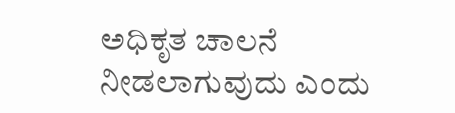ಅಧಿಕೃತ ಚಾಲನೆ ನೀಡಲಾಗುವುದು ಎಂದು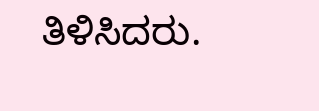ತಿಳಿಸಿದರು.